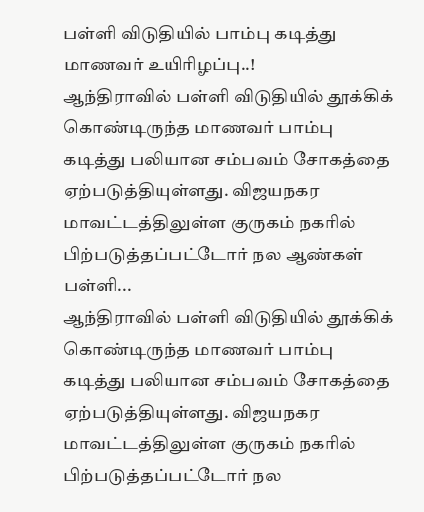பள்ளி விடுதியில் பாம்பு கடித்து மாணவர் உயிரிழப்பு..!
ஆந்திராவில் பள்ளி விடுதியில் தூக்கிக் கொண்டிருந்த மாணவர் பாம்பு கடித்து பலியான சம்பவம் சோகத்தை ஏற்படுத்தியுள்ளது. விஜயநகர மாவட்டத்திலுள்ள குருகம் நகரில் பிற்படுத்தப்பட்டோர் நல ஆண்கள் பள்ளி...
ஆந்திராவில் பள்ளி விடுதியில் தூக்கிக் கொண்டிருந்த மாணவர் பாம்பு கடித்து பலியான சம்பவம் சோகத்தை ஏற்படுத்தியுள்ளது. விஜயநகர மாவட்டத்திலுள்ள குருகம் நகரில் பிற்படுத்தப்பட்டோர் நல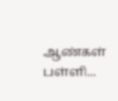ஆண்கள் பள்ளி...